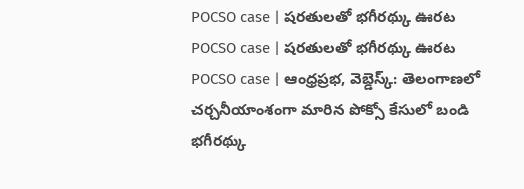POCSO case | షరతులతో భగీరథ్కు ఊరట
POCSO case | షరతులతో భగీరథ్కు ఊరట
POCSO case | ఆంధ్రప్రభ, వెబ్డెస్క్: తెలంగాణలో చర్చనీయాంశంగా మారిన పోక్సో కేసులో బండి భగీరథ్కు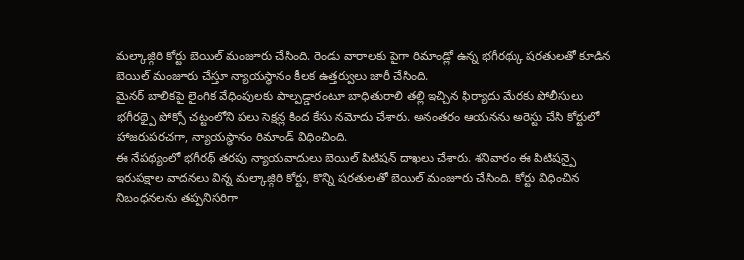మల్కాజ్గిరి కోర్టు బెయిల్ మంజూరు చేసింది. రెండు వారాలకు పైగా రిమాండ్లో ఉన్న భగీరథ్కు షరతులతో కూడిన బెయిల్ మంజూరు చేస్తూ న్యాయస్థానం కీలక ఉత్తర్వులు జారీ చేసింది.
మైనర్ బాలికపై లైంగిక వేధింపులకు పాల్పడ్డారంటూ బాధితురాలి తల్లి ఇచ్చిన ఫిర్యాదు మేరకు పోలీసులు భగీరథ్పై పోక్సో చట్టంలోని పలు సెక్షన్ల కింద కేసు నమోదు చేశారు. అనంతరం ఆయనను అరెస్టు చేసి కోర్టులో హాజరుపరచగా, న్యాయస్థానం రిమాండ్ విధించింది.
ఈ నేపథ్యంలో భగీరథ్ తరపు న్యాయవాదులు బెయిల్ పిటిషన్ దాఖలు చేశారు. శనివారం ఈ పిటిషన్పై ఇరుపక్షాల వాదనలు విన్న మల్కాజ్గిరి కోర్టు, కొన్ని షరతులతో బెయిల్ మంజూరు చేసింది. కోర్టు విధించిన నిబంధనలను తప్పనిసరిగా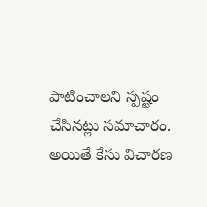పాటించాలని స్పష్టం చేసినట్లు సమాచారం. అయితే కేసు విచారణ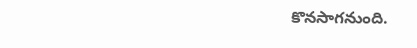కొనసాగనుంది.